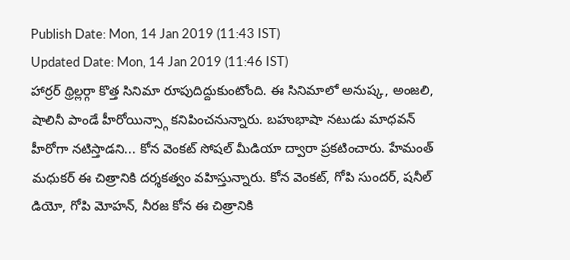Publish Date: Mon, 14 Jan 2019 (11:43 IST)
Updated Date: Mon, 14 Jan 2019 (11:46 IST)
హార్రర్ థ్రిల్లర్గా కొత్త సినిమా రూపుదిద్దుకుంటోంది. ఈ సినిమాలో అనుష్క, అంజలి, షాలినీ పాండే హీరోయిన్స్గా కనిపించనున్నారు. బహుభాషా నటుడు మాధవన్ హీరోగా నటిస్తాడని... కోన వెంకట్ సోషల్ మీడియా ద్వారా ప్రకటించారు. హేమంత్ మధుకర్ ఈ చిత్రానికి దర్శకత్వం వహిస్తున్నారు. కోన వెంకట్, గోపి సుందర్, షనీల్ డియో, గోపి మోహన్, నీరజ కోన ఈ చిత్రానికి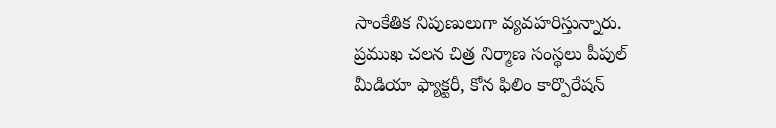సాంకేతిక నిపుణులుగా వ్యవహరిస్తున్నారు.
ప్రముఖ చలన చిత్ర నిర్మాణ సంస్థలు పీపుల్ మీడియా ఫ్యాక్టరీ, కోన ఫిలిం కార్పొరేషన్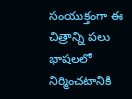సంయుక్తంగా ఈ చిత్రాన్ని పలు భాషలలో నిర్మించటానికి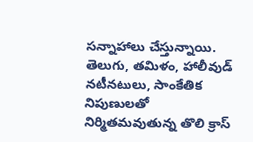సన్నాహాలు చేస్తున్నాయి. తెలుగు, తమిళం, హాలీవుడ్ నటీనటులు, సాంకేతిక నిపుణులతో నిర్మితమవుతున్న తొలి క్రాస్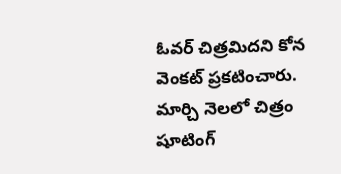ఓవర్ చిత్రమిదని కోన వెంకట్ ప్రకటించారు. మార్చి నెలలో చిత్రం షూటింగ్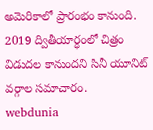అమెరికాలో ప్రారంభం కానుంది. 2019 ద్వితీయార్ధంలో చిత్రం విడుదల కానుందని సినీ యూనిట్ వర్గాల సమాచారం.
webdunia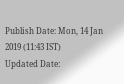Publish Date: Mon, 14 Jan 2019 (11:43 IST)
Updated Date: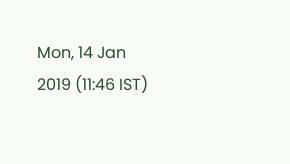Mon, 14 Jan 2019 (11:46 IST)